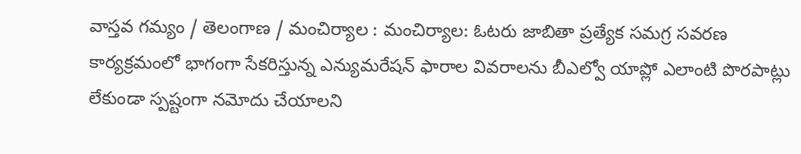వాస్తవ గమ్యం / తెలంగాణ / మంచిర్యాల : మంచిర్యాల: ఓటరు జాబితా ప్రత్యేక సమగ్ర సవరణ కార్యక్రమంలో భాగంగా సేకరిస్తున్న ఎన్యుమరేషన్ ఫారాల వివరాలను బీఎల్వో యాప్లో ఎలాంటి పొరపాట్లు లేకుండా స్పష్టంగా నమోదు చేయాలని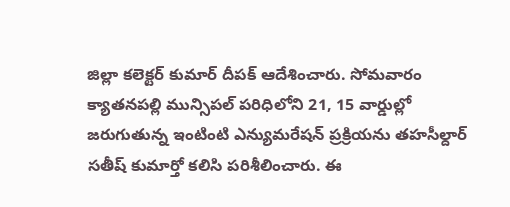జిల్లా కలెక్టర్ కుమార్ దీపక్ ఆదేశించారు. సోమవారం క్యాతనపల్లి మున్సిపల్ పరిధిలోని 21, 15 వార్డుల్లో జరుగుతున్న ఇంటింటి ఎన్యుమరేషన్ ప్రక్రియను తహసీల్దార్ సతీష్ కుమార్తో కలిసి పరిశీలించారు. ఈ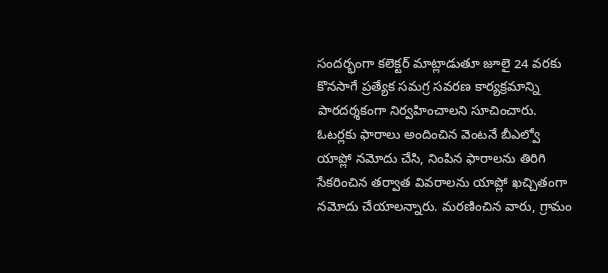సందర్భంగా కలెక్టర్ మాట్లాడుతూ జూలై 24 వరకు కొనసాగే ప్రత్యేక సమగ్ర సవరణ కార్యక్రమాన్ని పారదర్శకంగా నిర్వహించాలని సూచించారు. ఓటర్లకు ఫారాలు అందించిన వెంటనే బీఎల్వో యాప్లో నమోదు చేసి, నింపిన ఫారాలను తిరిగి సేకరించిన తర్వాత వివరాలను యాప్లో ఖచ్చితంగా నమోదు చేయాలన్నారు. మరణించిన వారు, గ్రామం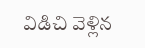విడిచి వెళ్లిన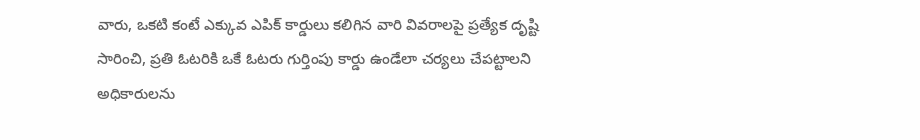వారు, ఒకటి కంటే ఎక్కువ ఎపిక్ కార్డులు కలిగిన వారి వివరాలపై ప్రత్యేక దృష్టి సారించి, ప్రతి ఓటరికి ఒకే ఓటరు గుర్తింపు కార్డు ఉండేలా చర్యలు చేపట్టాలని అధికారులను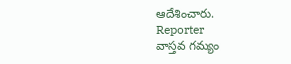ఆదేశించారు.
Reporter
వాస్తవ గమ్యం